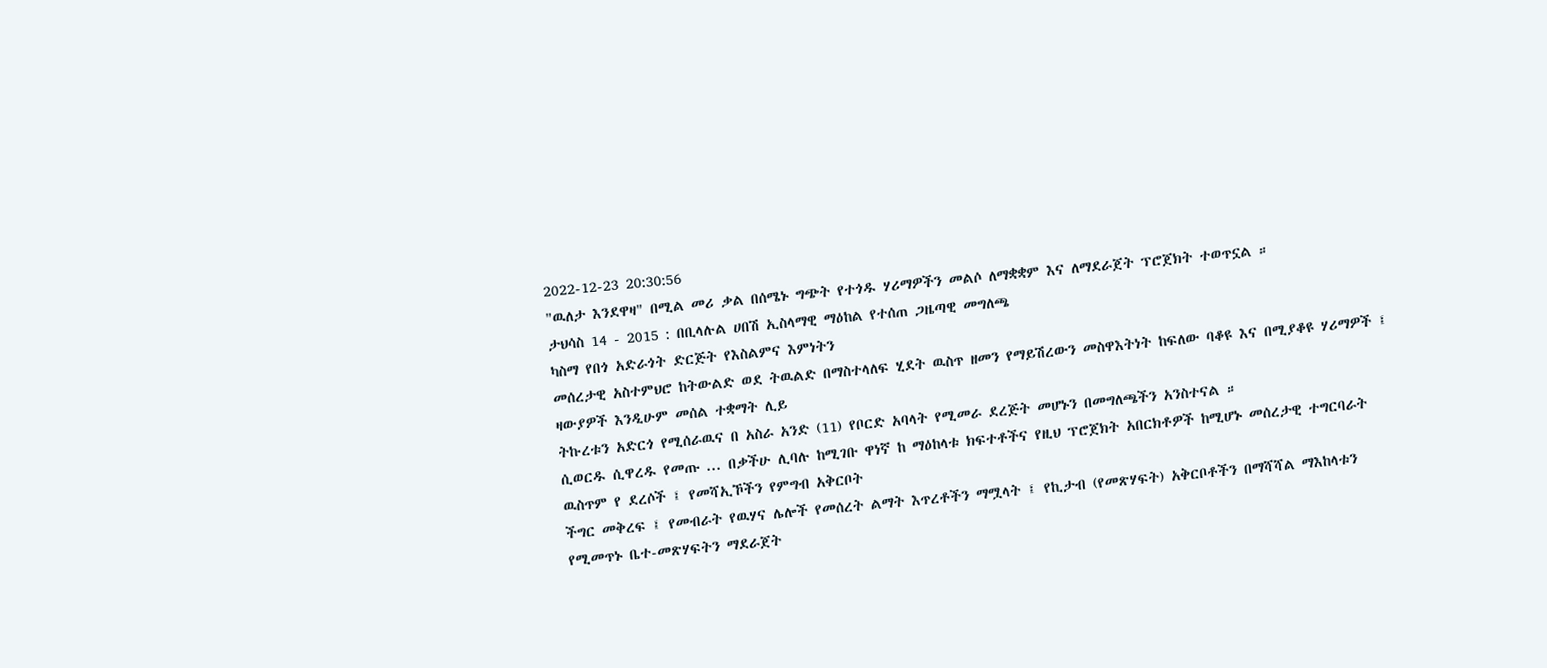2022-12-23 20:30:56
"ዉለታ እንደዋዛ" በሚል መሪ ቃል በሰሜኑ ግጭት የተጎዱ ሃሪማዎችን መልሶ ለማቋቋም እና ለማደራጀት ፕሮጀክት ተወጥኗል ።
ታህሳስ 14 - 2015 : በቢላሉል ሀበሽ ኢስላማዊ ማዕከል የተሰጠ ጋዜጣዊ መግለጫ
ካስማ የበጎ አድራጎት ድርጅት የእስልምና እምነትን
መሰረታዊ አስተምህሮ ከትውልድ ወደ ትዉልድ በማስተላለፍ ሂደት ዉስጥ ዘመን የማይሽረውን መስዋእትነት ከፍለው ባቆዩ እና በሚያቆዩ ሃሪማዎች ፤ ዛውያዎች እንዲሁም መሰል ተቋማት ሊይ
ትኩረቱን አድርጎ የሚሰራዉና በ አስራ አንድ (11) የቦርድ አባላት የሚመራ ደረጅት መሆኑን በመግለጫችን አንስተናል ።
ሲወርዱ ሲዋረዱ የመጡ ... በቃችሁ ሊባሉ ከሚገቡ ዋነኛ ከ ማዕከላቱ ክፍተቶችና የዚህ ፕሮጀክት አበርክቶዎች ከሚሆኑ መሰረታዊ ተግርባራት ዉስጥም የ ደረሶች ፤ የመሻኢኾችን የምግብ አቅርቦት
ችግር መቅረፍ ፤ የመብራት የዉሃና ሌሎች የመሰረት ልማት እጥረቶችን ማሟላት ፤ የኪታብ (የመጽሃፍት) አቅርቦቶችን በማሻሻል ማእከላቱን የሚመጥኑ ቤተ-መጽሃፍትን ማደራጀት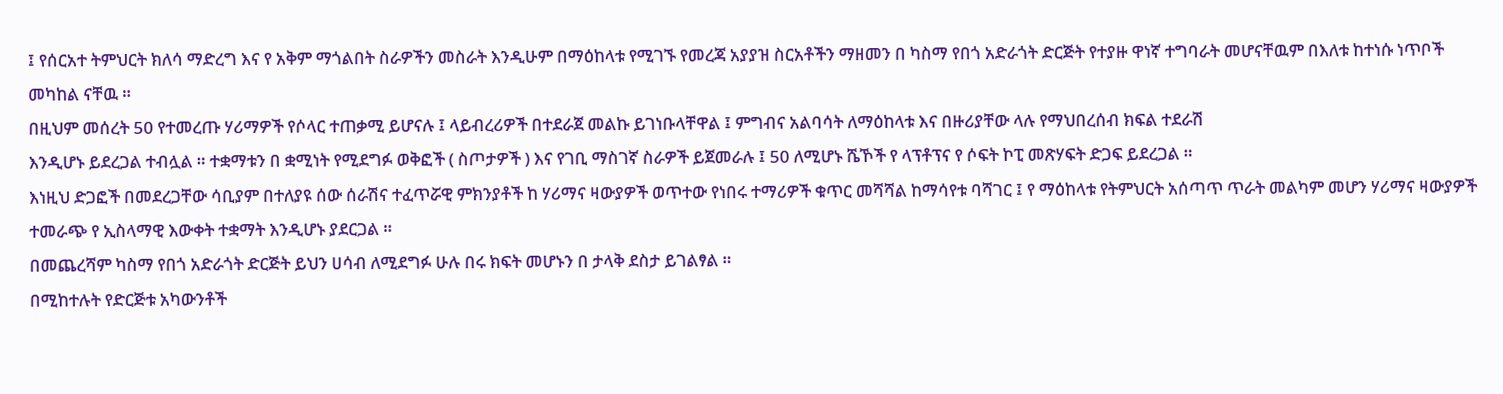፤ የሰርአተ ትምህርት ክለሳ ማድረግ እና የ አቅም ማጎልበት ስራዎችን መስራት እንዲሁም በማዕከላቱ የሚገኙ የመረጃ አያያዝ ስርአቶችን ማዘመን በ ካስማ የበጎ አድራጎት ድርጅት የተያዙ ዋነኛ ተግባራት መሆናቸዉም በእለቱ ከተነሱ ነጥቦች መካከል ናቸዉ ።
በዚህም መሰረት 50 የተመረጡ ሃሪማዎች የሶላር ተጠቃሚ ይሆናሉ ፤ ላይብረሪዎች በተደራጀ መልኩ ይገነቡላቸዋል ፤ ምግብና አልባሳት ለማዕከላቱ እና በዙሪያቸው ላሉ የማህበረሰብ ክፍል ተደራሽ
እንዲሆኑ ይደረጋል ተብሏል ። ተቋማቱን በ ቋሚነት የሚደግፉ ወቅፎች ( ስጦታዎች ) እና የገቢ ማስገኛ ስራዎች ይጀመራሉ ፤ 50 ለሚሆኑ ሼኾች የ ላፕቶፕና የ ሶፍት ኮፒ መጽሃፍት ድጋፍ ይደረጋል ።
እነዚህ ድጋፎች በመደረጋቸው ሳቢያም በተለያዩ ሰው ሰራሽና ተፈጥሯዊ ምክንያቶች ከ ሃሪማና ዛውያዎች ወጥተው የነበሩ ተማሪዎች ቁጥር መሻሻል ከማሳየቱ ባሻገር ፤ የ ማዕከላቱ የትምህርት አሰጣጥ ጥራት መልካም መሆን ሃሪማና ዛውያዎች ተመራጭ የ ኢስላማዊ እውቀት ተቋማት እንዲሆኑ ያደርጋል ።
በመጨረሻም ካስማ የበጎ አድራጎት ድርጅት ይህን ሀሳብ ለሚደግፉ ሁሉ በሩ ክፍት መሆኑን በ ታላቅ ደስታ ይገልፃል ።
በሚከተሉት የድርጅቱ አካውንቶች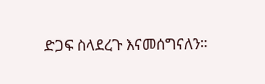ድጋፍ ስላደረጉ እናመሰግናለን።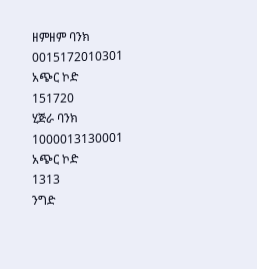ዘምዘም ባንክ
0015172010301
አጭር ኮድ
151720
ሂጅራ ባንክ
1000013130001
አጭር ኮድ
1313
ንግድ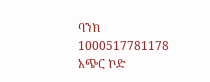ባንክ
1000517781178
አጭር ኮድ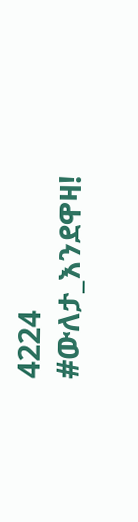4224
#ውለታ_እንደዋዛ!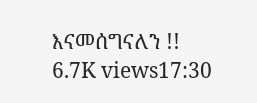እናመሰግናለን !!
6.7K views17:30